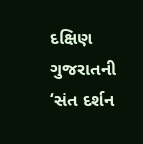દક્ષિણ ગુજરાતની ‘સંત દર્શન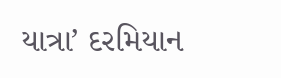યાત્રા’ દરમિયાન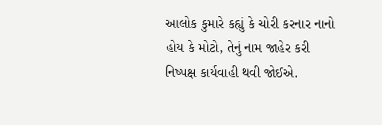આલોક કુમારે કહ્યું કે ચોરી કરનાર નાનો હોય કે મોટો, તેનું નામ જાહેર કરી નિષ્પક્ષ કાર્યવાહી થવી જોઈએ.